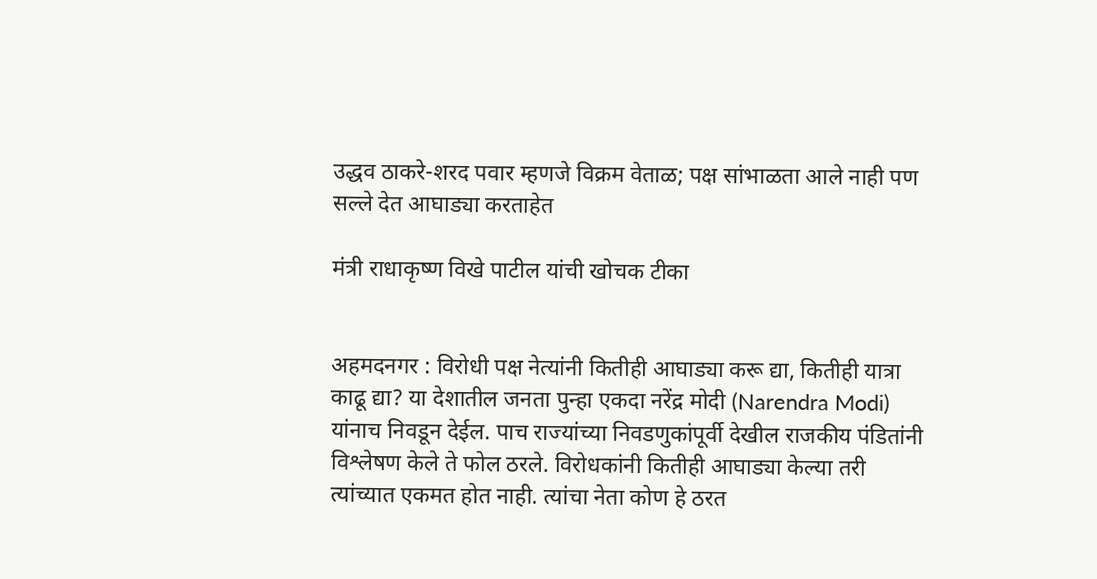उद्धव ठाकरे-शरद पवार म्हणजे विक्रम वेताळ; पक्ष सांभाळता आले नाही पण सल्ले देत आघाड्या करताहेत

मंत्री राधाकृष्ण विखे पाटील यांची खोचक टीका


अहमदनगर : विरोधी पक्ष नेत्यांनी कितीही आघाड्या करू द्या, कितीही यात्रा काढू द्या? या देशातील जनता पुन्हा एकदा नरेंद्र मोदी (Narendra Modi) यांनाच निवडून देईल. पाच राज्यांच्या निवडणुकांपूर्वी देखील राजकीय पंडितांनी विश्लेषण केले ते फोल ठरले. विरोधकांनी कितीही आघाड्या केल्या तरी त्यांच्यात एकमत होत नाही. त्यांचा नेता कोण हे ठरत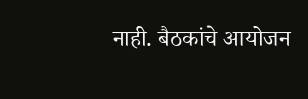नाही. बैठकांचे आयोजन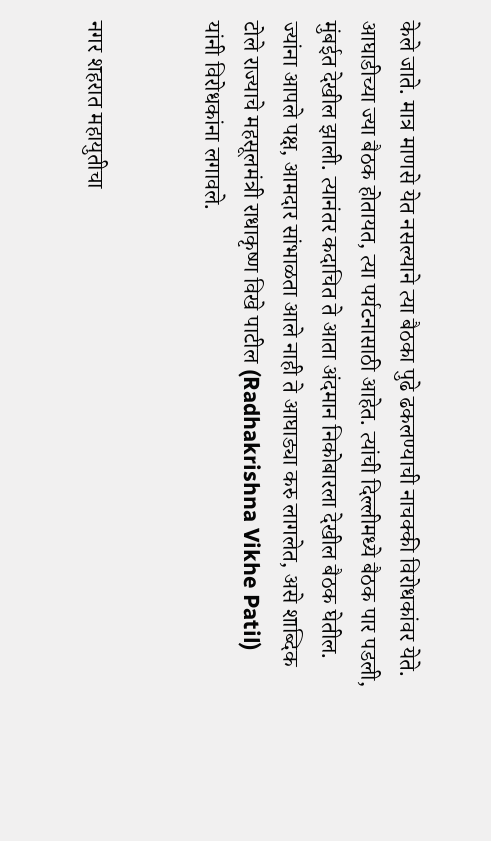केले जाते. मात्र माणसे येत नसल्याने त्या बैठका पुढे ढकलण्याची नाचक्की विरोधकांवर येते. आघाडीच्या ज्या बैठक होतायत, त्या पर्यटनासाठी आहेत. त्यांची दिल्लीमध्ये बैठक पार पडली, मुंबईत देखील झाली. त्यानंतर कदाचित ते आता अंदमान निकोबारला देखील बैठक घेतील. ज्यांना आपले पक्ष, आमदार सांभाळता आले नाही ते आघाड्या करु लागलेत, असे शाब्दिक टोले राज्याचे महसूलमंत्री राधाकृष्ण विखे पाटील (Radhakrishna Vikhe Patil) यांनी विरोधकांना लगावले.


नगर शहरात महायुतीचा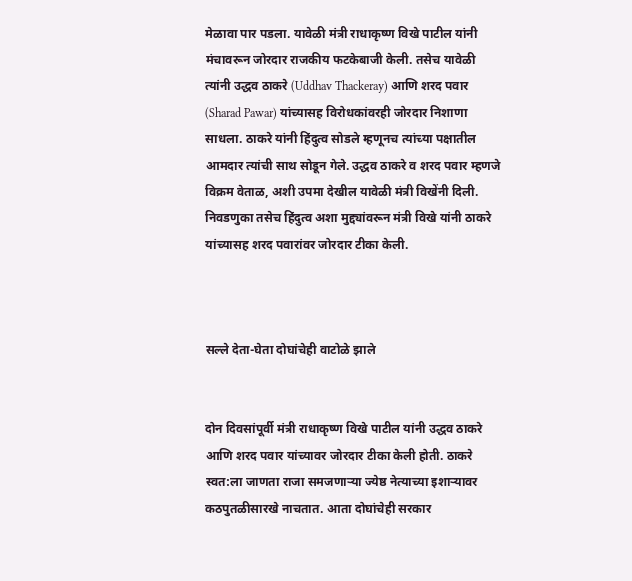मेळावा पार पडला. यावेळी मंत्री राधाकृष्ण विखे पाटील यांनी मंचावरून जोरदार राजकीय फटकेबाजी केली. तसेच यावेळी त्यांनी उद्धव ठाकरे (Uddhav Thackeray) आणि शरद पवार (Sharad Pawar) यांच्यासह विरोधकांवरही जोरदार निशाणा साधला. ठाकरे यांनी हिंदुत्व सोडले म्हणूनच त्यांच्या पक्षातील आमदार त्यांची साथ सोडून गेले. उद्धव ठाकरे व शरद पवार म्हणजे विक्रम वेताळ, अशी उपमा देखील यावेळी मंत्री विखेंनी दिली. निवडणुका तसेच हिंदुत्व अशा मुद्द्यांवरून मंत्री विखे यांनी ठाकरे यांच्यासह शरद पवारांवर जोरदार टीका केली.



सल्ले देता-घेता दोघांचेही वाटोळे झाले


दोन दिवसांपूर्वी मंत्री राधाकृष्ण विखे पाटील यांनी उद्धव ठाकरे आणि शरद पवार यांच्यावर जोरदार टीका केली होती. ठाकरे स्वत:ला जाणता राजा समजणाऱ्या ज्येष्ठ नेत्याच्या इशाऱ्यावर कठपुतळीसारखे नाचतात. आता दोघांचेही सरकार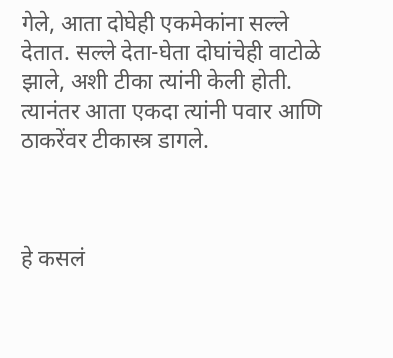गेले, आता दोघेही एकमेकांना सल्ले देतात. सल्ले देता-घेता दोघांचेही वाटोळे झाले, अशी टीका त्यांनी केली होती. त्यानंतर आता एकदा त्यांनी पवार आणि ठाकरेंवर टीकास्त्र डागले.



हे कसलं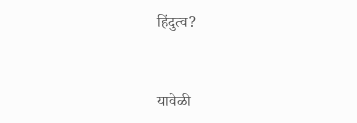हिंदुत्व?


यावेळी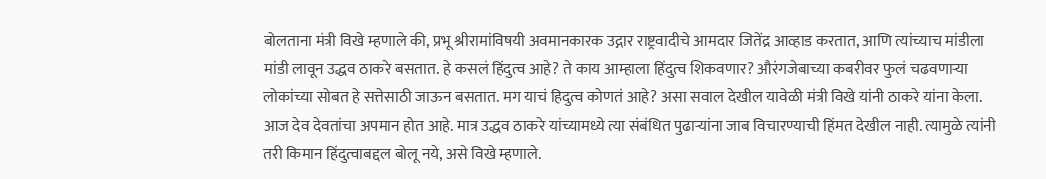बोलताना मंत्री विखे म्हणाले की, प्रभू श्रीरामांविषयी अवमानकारक उद्गार राष्ट्रवादीचे आमदार जितेंद्र आव्हाड करतात, आणि त्यांच्याच मांडीला मांडी लावून उद्धव ठाकरे बसतात. हे कसलं हिंदुत्व आहे? ते काय आम्हाला हिंदुत्व शिकवणार? औरंगजेबाच्या कबरीवर फुलं चढवणाऱ्या लोकांच्या सोबत हे सत्तेसाठी जाऊन बसतात. मग याचं हिदुत्व कोणतं आहे? असा सवाल देखील यावेळी मंत्री विखे यांनी ठाकरे यांना केला. आज देव देवतांचा अपमान होत आहे. मात्र उद्धव ठाकरे यांच्यामध्ये त्या संबंधित पुढाऱ्यांना जाब विचारण्याची हिंमत देखील नाही. त्यामुळे त्यांनी तरी किमान हिंदुत्वाबद्दल बोलू नये, असे विखे म्हणाले.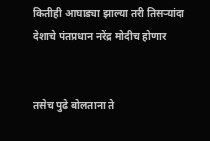कितीही आघाड्या झाल्या तरी तिसऱ्यांदा देशाचे पंतप्रधान नरेंद्र मोदीच होणार


तसेच पुढे बोलताना ते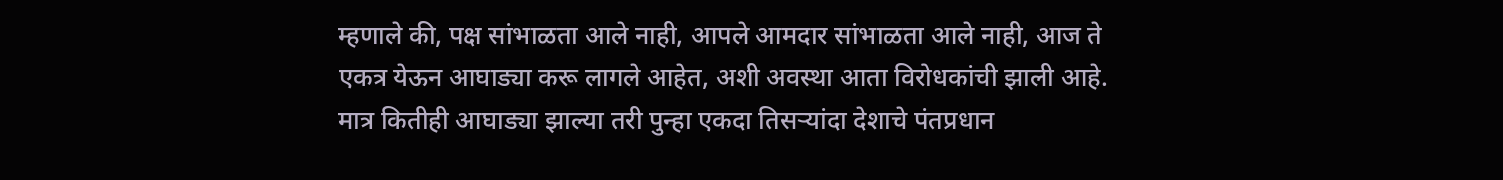म्हणाले की, पक्ष सांभाळता आले नाही, आपले आमदार सांभाळता आले नाही, आज ते एकत्र येऊन आघाड्या करू लागले आहेत, अशी अवस्था आता विरोधकांची झाली आहे. मात्र कितीही आघाड्या झाल्या तरी पुन्हा एकदा तिसऱ्यांदा देशाचे पंतप्रधान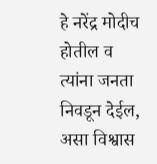हे नरेंद्र मोदीच होतील व त्यांना जनता निवडून देईल, असा विश्वास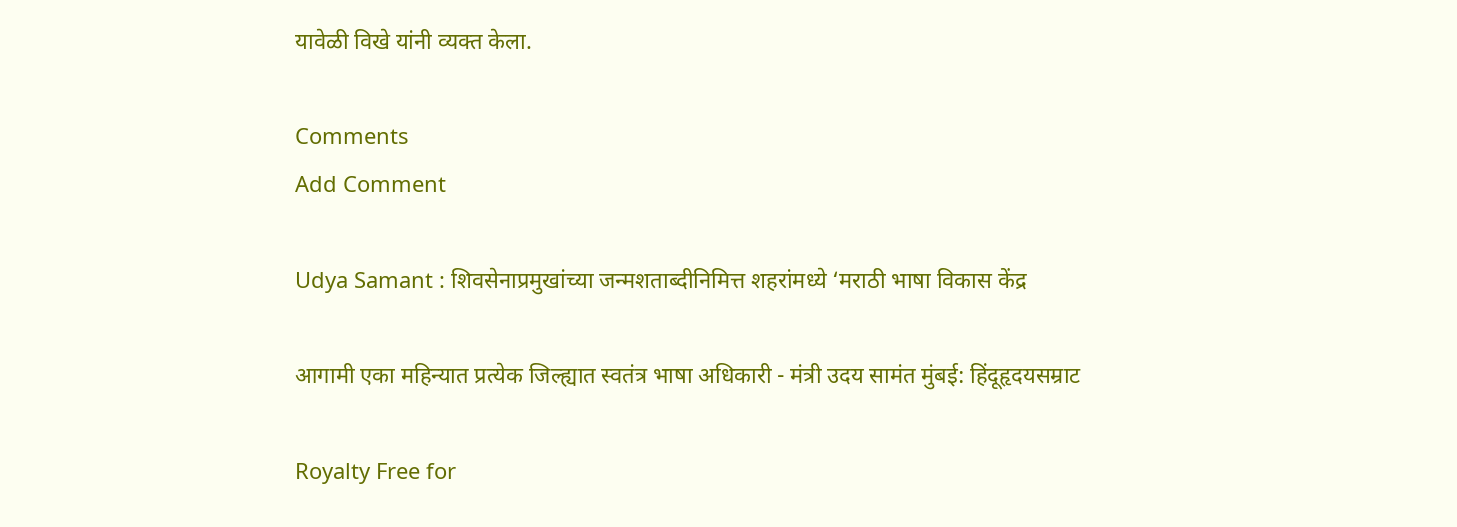यावेळी विखे यांनी व्यक्त केला.

Comments
Add Comment

Udya Samant : शिवसेनाप्रमुखांच्या जन्मशताब्दीनिमित्त शहरांमध्ये ‘मराठी भाषा विकास केंद्र

आगामी एका महिन्यात प्रत्येक जिल्ह्यात स्वतंत्र भाषा अधिकारी - मंत्री उदय सामंत मुंबई: हिंदूहृदयसम्राट

Royalty Free for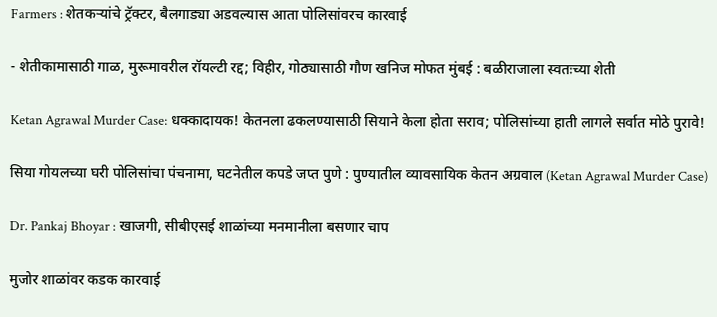Farmers : शेतकऱ्यांचे ट्रॅक्टर, बैलगाड्या अडवल्यास आता पोलिसांवरच कारवाई

- शेतीकामासाठी गाळ, मुरूमावरील रॉयल्टी रद्द; विहीर, गोठ्यासाठी गौण खनिज मोफत मुंबई : बळीराजाला स्वतःच्या शेती

Ketan Agrawal Murder Case: धक्कादायक! केतनला ढकलण्यासाठी सियाने केला होता सराव; पोलिसांच्या हाती लागले सर्वात मोठे पुरावे!

सिया गोयलच्या घरी पोलिसांचा पंचनामा, घटनेतील कपडे जप्त पुणे : पुण्यातील व्यावसायिक केतन अग्रवाल (Ketan Agrawal Murder Case)

Dr. Pankaj Bhoyar : खाजगी, सीबीएसई शाळांच्या मनमानीला बसणार चाप

मुजोर शाळांवर कडक कारवाई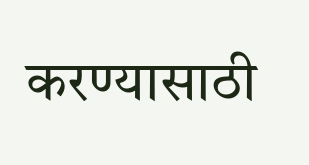करण्यासाठी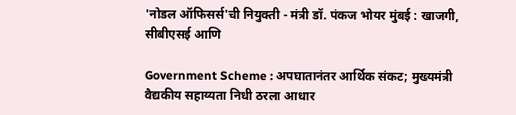'नोडल ऑफिसर्स'ची नियुक्ती - मंत्री डॉ. पंकज भोयर मुंबई : खाजगी, सीबीएसई आणि

Government Scheme : अपघातानंतर आर्थिक संकट; मुख्यमंत्री वैद्यकीय सहाय्यता निधी ठरला आधार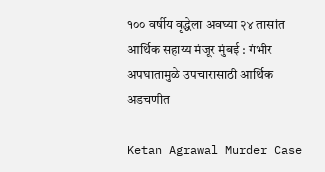१०० वर्षीय वृद्धेला अवघ्या २४ तासांत आर्थिक सहाय्य मंजूर मुंबई : गंभीर अपघातामुळे उपचारासाठी आर्थिक अडचणीत

Ketan Agrawal Murder Case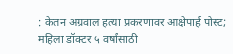: केतन अग्रवाल हत्या प्रकरणावर आक्षेपार्ह पोस्ट; महिला डॉक्टर ५ वर्षांसाठी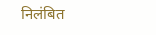निलंबित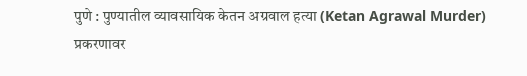पुणे : पुण्यातील व्यावसायिक केतन अग्रवाल हत्या (Ketan Agrawal Murder) प्रकरणावर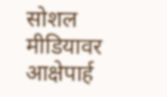सोशल मीडियावर आक्षेपार्ह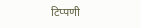टिप्पणी